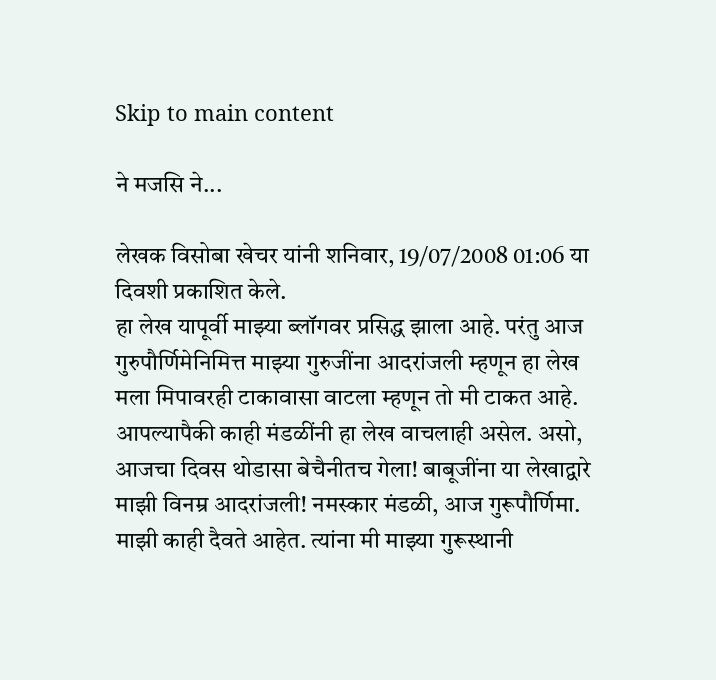Skip to main content

ने मजसि ने...

लेखक विसोबा खेचर यांनी शनिवार, 19/07/2008 01:06 या दिवशी प्रकाशित केले.
हा लेख यापूर्वी माझ्या ब्लॉगवर प्रसिद्ध झाला आहे. परंतु आज गुरुपौर्णिमेनिमित्त माझ्या गुरुजींना आदरांजली म्हणून हा लेख मला मिपावरही टाकावासा वाटला म्हणून तो मी टाकत आहे. आपल्यापैकी काही मंडळींनी हा लेख वाचलाही असेल. असो, आजचा दिवस थोडासा बेचैनीतच गेला! बाबूजींना या लेखाद्वारे माझी विनम्र आदरांजली! नमस्कार मंडळी, आज गुरूपौर्णिमा. माझी काही दैवते आहेत. त्यांना मी माझ्या गुरूस्थानी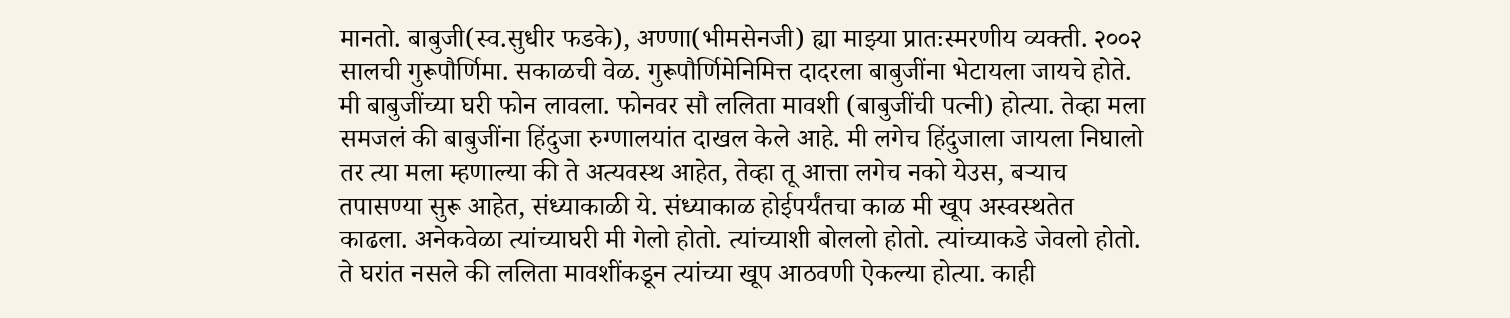मानतो. बाबुजी(स्व.सुधीर फडके), अण्णा(भीमसेनजी) ह्या माझ्या प्रातःस्मरणीय व्यक्ती. २००२ सालची गुरूपौर्णिमा. सकाळची वेळ. गुरूपौर्णिमेनिमित्त दादरला बाबुजींना भेटायला जायचे होते. मी बाबुजींच्या घरी फोन लावला. फोनवर सौ ललिता मावशी (बाबुजींची पत्नी) होत्या. तेव्हा मला समजलं की बाबुजींना हिंदुजा रुग्णालयांत दाखल केले आहे. मी लगेच हिंदुजाला जायला निघालो तर त्या मला म्हणाल्या की ते अत्यवस्थ आहेत, तेव्हा तू आत्ता लगेच नको येउस, बऱ्याच तपासण्या सुरू आहेत, संध्याकाळी ये. संध्याकाळ होईपर्यंतचा काळ मी खूप अस्वस्थतेत काढला. अनेकवेळा त्यांच्याघरी मी गेलो होतो. त्यांच्याशी बोललो होतो. त्यांच्याकडे जेवलो होतो. ते घरांत नसले की ललिता मावशींकडून त्यांच्या खूप आठवणी ऐकल्या होत्या. काही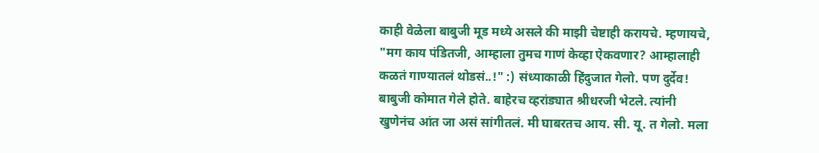काही वेळेला बाबुजी मूड मध्ये असले की माझी चेष्टाही करायचे. म्हणायचे, "मग काय पंडितजी, आम्हाला तुमच गाणं केव्हा ऐकवणार? आम्हालाही कळतं गाण्यातलं थोडसं..!" :) संध्याकाळी हिंदुजात गेलो. पण दुर्देव! बाबुजी कोमात गेले होते. बाहेरच व्हरांड्यात श्रीधरजी भेटले. त्यांनी खुणेनंच आंत जा असं सांगीतलं. मी घाबरतच आय. सी. यू. त गेलो. मला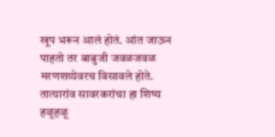खूप भरून आलं होतं. आंत जाऊन पाहतो तर बाबुजी जवळजवळ मरणशय्येवरच विसावले होते. तात्यारांव सावरकरांचा हा शिष्य हळूहळू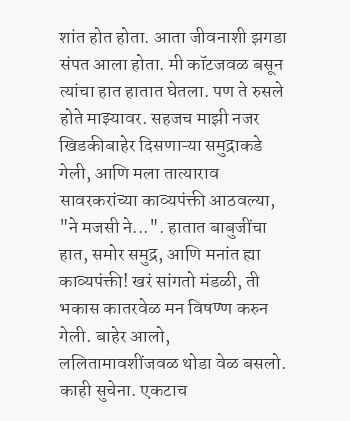शांत होत होता. आता जीवनाशी झगडा संपत आला होता. मी कॉटजवळ बसून त्यांचा हात हातात घेतला. पण ते रुसले होते माझ्यावर. सहजच माझी नजर खिडकीबाहेर दिसणाऱ्या समुद्राकडे गेली, आणि मला तात्याराव सावरकरांच्या काव्यपंक्ती आठवल्या, "ने मजसी ने...". हातात बाबुजींचा हात, समोर समुद्र, आणि मनांत ह्या काव्यपंक्ती! खरं सांगतो मंडळी, ती भकास कातरवेळ मन विषण्ण करुन गेली. बाहेर आलो, ललितामावशींजवळ थोडा वेळ बसलो. काही सुचेना. एकटाच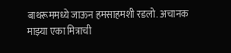बाथरूममध्ये जाऊन हमसाहमशी रडलो. अचानक माझ्या एका मित्राची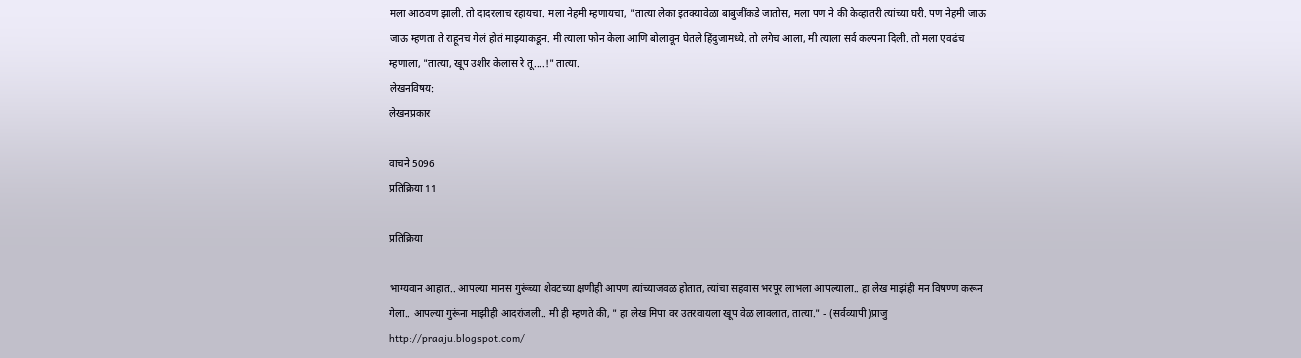मला आठवण झाली. तो दादरलाच रहायचा. मला नेहमी म्हणायचा, "तात्या लेका इतक्यावेळा बाबुजींकडे जातोस, मला पण ने की केव्हातरी त्यांच्या घरी. पण नेहमी जाऊ जाऊ म्हणता ते राहूनच गेलं होतं माझ्याकडून. मी त्याला फोन केला आणि बोलावून घेतले हिंदुजामध्ये. तो लगेच आला, मी त्याला सर्व कल्पना दिली. तो मला एवढंच म्हणाला, "तात्या, खूप उशीर केलास रे तू....!" तात्या.
लेखनविषय:
लेखनप्रकार

वाचने 5096
प्रतिक्रिया 11

प्रतिक्रिया

भाग्यवान आहात.. आपल्या मानस गुरूंच्या शेवटच्या क्षणीही आपण त्यांच्याजवळ होतात, त्यांचा सहवास भरपूर लाभला आपल्याला.. हा लेख माझंही मन विषण्ण करून गेला.. आपल्या गुरूंना माझीही आदरांजली.. मी ही म्हणते की, " हा लेख मिपा वर उतरवायला खूप वेळ लावलात, तात्या." - (सर्वव्यापी)प्राजु http://praaju.blogspot.com/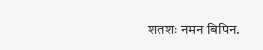शतशः नमन बिपिन.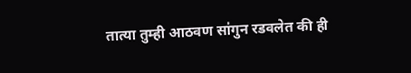तात्या तुम्ही आठवण सा॑गुन रडवलेत की ही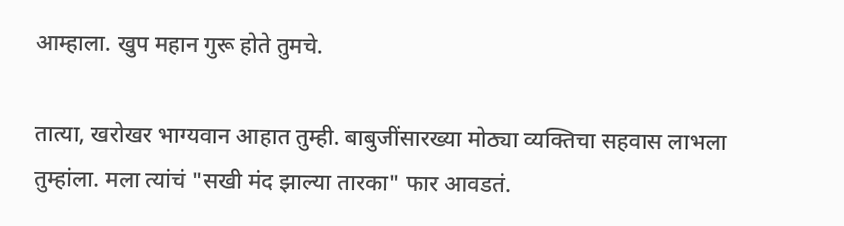आम्हाला. खुप महान गुरू होते तुमचे.

तात्या, खरोखर भाग्यवान आहात तुम्ही. बाबुजींसारख्या मोठ्या व्यक्तिचा सहवास लाभला तुम्हांला. मला त्यांचं "सखी मंद झाल्या तारका" फार आवडतं.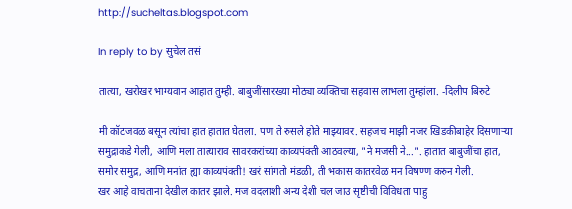http://sucheltas.blogspot.com

In reply to by सुचेल तसं

तात्या, खरोखर भाग्यवान आहात तुम्ही. बाबुजींसारख्या मोठ्या व्यक्तिचा सहवास लाभला तुम्हांला. -दिलीप बिरुटे

मी कॉटजवळ बसून त्यांचा हात हातात घेतला. पण ते रुसले होते माझ्यावर. सहजच माझी नजर खिडकीबाहेर दिसणाऱ्या समुद्राकडे गेली, आणि मला तात्याराव सावरकरांच्या काव्यपंक्ती आठवल्या, "ने मजसी ने...". हातात बाबुजींचा हात, समोर समुद्र, आणि मनांत ह्या काव्यपंक्ती! खरं सांगतो मंडळी, ती भकास कातरवेळ मन विषण्ण करुन गेली.
खर आहे वाचताना देखील कातर झाले. मज वदलाशी अन्य देशी चल जाउ सृष्टीची विविधता पाहु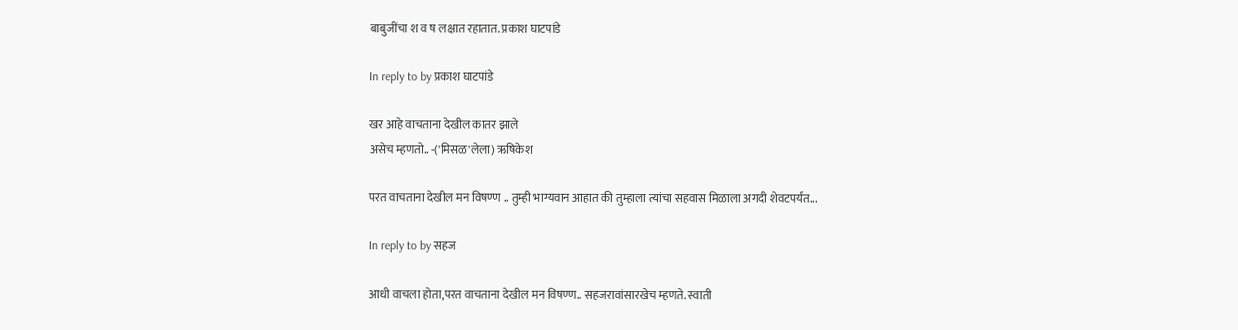बाबुजींचा श व ष लक्षात रहातात. प्रकाश घाटपांडे

In reply to by प्रकाश घाटपांडे

खर आहे वाचताना देखील कातर झाले
असेच म्हणतो.. -('मिसळ'लेला) ऋषिकेश

परत वाचताना देखील मन विषण्ण .. तुम्ही भाग्यवान आहात की तुम्हाला त्यांचा सहवास मिळाला अगदी शेवटपर्यंत...

In reply to by सहज

आधी वाचला होता,परत वाचताना देखील मन विषण्ण.. सहजरावांसारखेच म्हणते. स्वाती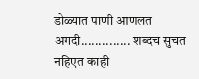डोळ्यात पाणी आणलत अगदी.............. शब्दच सुचत नहिएत काही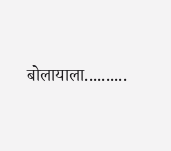बोलायाला..........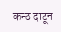कन्ठ दाटून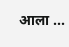आला ...